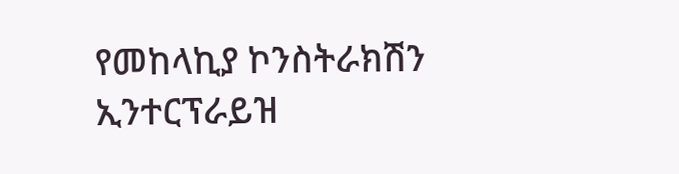የመከላኪያ ኮንስትራክሽን ኢንተርፕራይዝ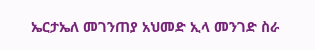ኤርታኤለ መገንጠያ አህመድ ኢላ መንገድ ስራ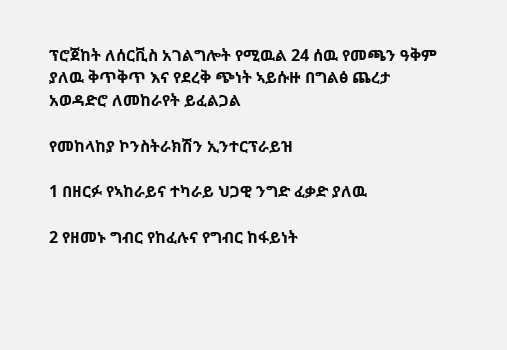ፕሮጀከት ለሰርቪስ አገልግሎት የሚዉል 24 ሰዉ የመጫን ዓቅም ያለዉ ቅጥቅጥ እና የደረቅ ጭነት ኣይሱዙ በግልፅ ጨረታ አወዳድሮ ለመከራየት ይፈልጋል

የመከላከያ ኮንስትራክሽን ኢንተርፕራይዝ

1 በዘርፉ የኣከራይና ተካራይ ህጋዊ ንግድ ፈቃድ ያለዉ

2 የዘመኑ ግብር የከፈሉና የግብር ከፋይነት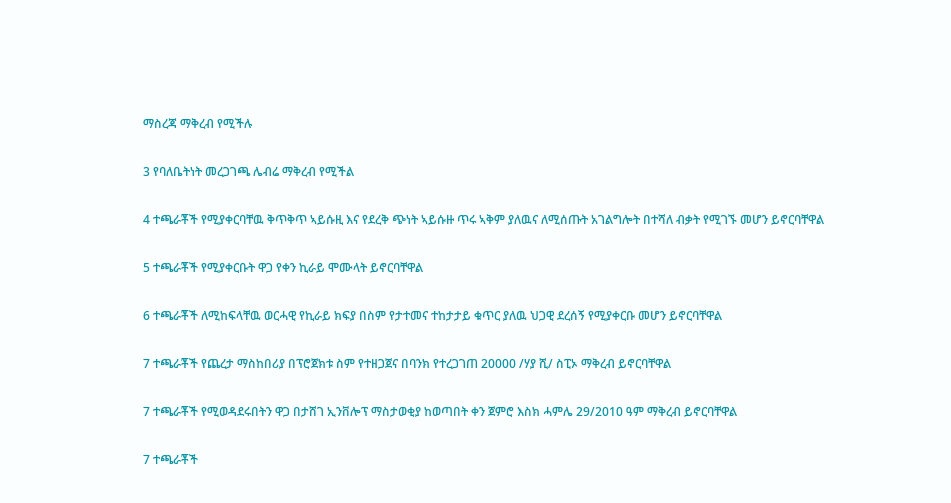ማስረጃ ማቅረብ የሚችሉ

3 የባለቤትነት መረጋገጫ ሌብሬ ማቅረብ የሚችል

4 ተጫራቾች የሚያቀርባቸዉ ቅጥቅጥ ኣይሱዚ እና የደረቅ ጭነት ኣይሱዙ ጥሩ ኣቅም ያለዉና ለሚሰጡት አገልግሎት በተሻለ ብቃት የሚገኙ መሆን ይኖርባቸዋል

5 ተጫራቾች የሚያቀርቡት ዋጋ የቀን ኪራይ ሞሙላት ይኖርባቸዋል

6 ተጫራቾች ለሚከፍላቸዉ ወርሓዊ የኪራይ ክፍያ በስም የታተመና ተከታታይ ቁጥር ያለዉ ህጋዊ ደረሰኝ የሚያቀርቡ መሆን ይኖርባቸዋል

7 ተጫራቾች የጨረታ ማስከበሪያ በፕሮጀክቱ ስም የተዘጋጀና በባንክ የተረጋገጠ 20000 /ሃያ ሺ/ ስፒኦ ማቅረብ ይኖርባቸዋል

7 ተጫራቾች የሚወዳደሩበትን ዋጋ በታሸገ ኢንቨሎፕ ማስታወቂያ ከወጣበት ቀን ጀምሮ እስክ ሓምሌ 29/2010 ዓም ማቅረብ ይኖርባቸዋል

7 ተጫራቾች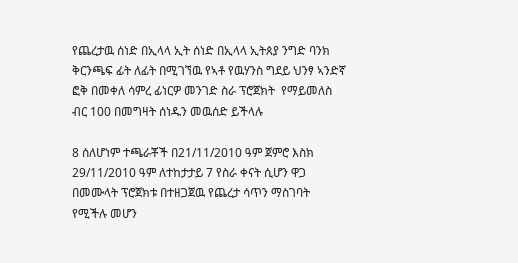የጨረታዉ ሰነድ በኢላላ ኢት ሰነድ በኢላላ ኢትጰያ ንግድ ባንክ ቅርንጫፍ ፊት ለፊት በሚገኘዉ የኣቶ የዉሃንስ ግደይ ህንፃ ኣንድኛ ፎቅ በመቀለ ሳምረ ፊነርዎ መንገድ ስራ ፕሮጀክት  የማይመለስ ብር 100 በመግዛት ሰነዱን መዉሰድ ይችላሉ

8 ሰለሆነም ተጫራቾች በ21/11/2010 ዓም ጀምሮ እስክ 29/11/2010 ዓም ለተከታታይ 7 የስራ ቀናት ሲሆን ዋጋ በመሙላት ፕሮጀክቱ በተዘጋጀዉ የጨረታ ሳጥን ማስገባት የሚችሉ መሆን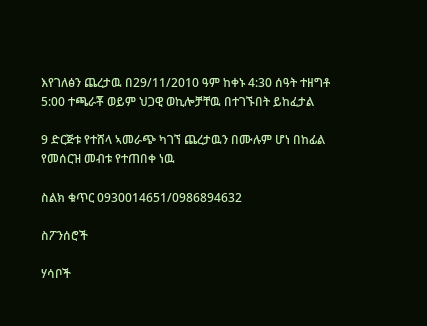እየገለፅን ጨረታዉ በ29/11/2010 ዓም ከቀኑ 4:30 ሰዓት ተዘግቶ 5:00 ተጫራቾ ወይም ህጋዊ ወኪሎቻቸዉ በተገኙበት ይከፈታል

9 ድርጅቱ የተሸላ ኣመራጭ ካገኘ ጨረታዉን በሙሉም ሆነ በከፊል የመሰርዝ መብቱ የተጠበቀ ነዉ

ስልክ ቁጥር 0930014651/0986894632

ስፖንሰሮች

ሃሳቦች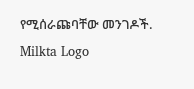የሚሰራጩባቸው መንገዶች.
Milkta Logo